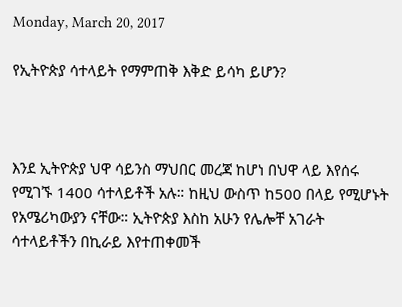Monday, March 20, 2017

የኢትዮጵያ ሳተላይት የማምጠቅ እቅድ ይሳካ ይሆን?



እንደ ኢትዮጵያ ህዋ ሳይንስ ማህበር መረጃ ከሆነ በህዋ ላይ እየሰሩ የሚገኙ 1400 ሳተላይቶች አሉ። ከዚህ ውስጥ ከ500 በላይ የሚሆኑት የአሜሪካውያን ናቸው። ኢትዮጵያ እስከ አሁን የሌሎቸ አገራት ሳተላይቶችን በኪራይ እየተጠቀመች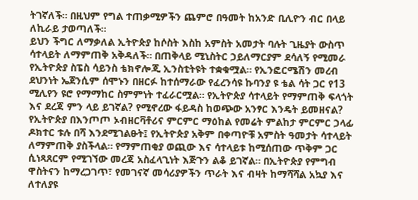ትገኛለች። በዚህም የግል ተጠቃሚዎችን ጨምሮ በዓመት ከአንድ ቢሊዮን ብር በላይ ለኪራይ ታወጣለች።
ይህን ችግር ለማቃለል ኢትዮጵያ ከሶስት እስከ አምስት አመታት ባሉት ጊዜያት ውስጥ ሳተላይት ለማምጠቅ አቅዳለች። በጠቅላይ ሚኒስትር ኃይለማርያም ደሳለኝ የሚመራ የኢትዮጵያ ስፔስ ሳይንስ ቴክኖሎጂ ኢንስቲትዩት ተቋቁሟል። የኢንፎርሜሽን መረብ ደህንነት ኤጀንሲም ሰሞኑን በዘርፉ ከተሰማራው የፈረንሳዩ ኩባንያ ዩ ቴል ሳት ጋር የ13 ሚሊየን ዩሮ የማማከር ስምምነት ተፈራርሟል። የኢትዮጵያ ሳተላይት የማምጠቅ ፍላጎት እና ደረጃ ምን ላይ ይገኛል? የሚኖረው ፋይዳስ ከወጭው አንፃር እንዴት ይመዘናል?
የኢትዮጵያ በእንጦጦ ኦብዘርቫቶሪና ምርምር ማዕከል የመሬት ምልከታ ምርምር ኃላፊ ዶክተር ቱሉ በሻ እንደሚገልፁት፤ የኢትዮጵያ አቅም በቀጣዮቹ አምስት ዓመታት ሳተላይት ለማምጠቅ ያስችላል። የማምጠቂያ ወጪው እና ሳተላይቱ ከሚሰጠው ጥቅም ጋር ሲነጻጸርም የሚገኘው መረጃ አስፈላጊነት እጅጉን ልቆ ይገኛል። በኢትዮጵያ የምግብ ዋስትናን ከማረጋገጥ፣ የመገናኛ መሳሪያዎችን ጥራት እና ብዛት ከማሻሻል አኳያ እና ለተለያዩ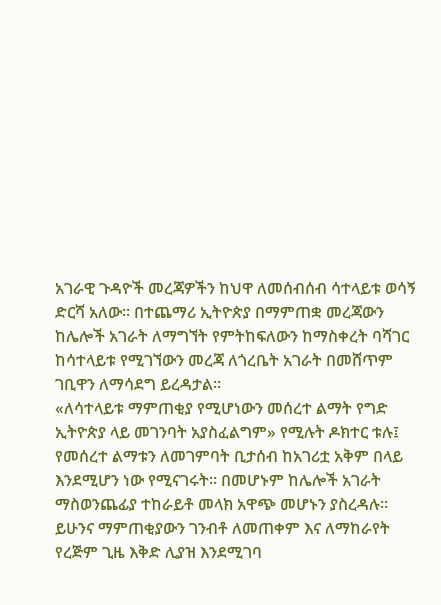አገራዊ ጉዳዮች መረጃዎችን ከህዋ ለመሰብሰብ ሳተላይቱ ወሳኝ ድርሻ አለው። በተጨማሪ ኢትዮጵያ በማምጠቋ መረጃውን ከሌሎች አገራት ለማግኘት የምትከፍለውን ከማስቀረት ባሻገር ከሳተላይቱ የሚገኘውን መረጃ ለጎረቤት አገራት በመሸጥም ገቢዋን ለማሳደግ ይረዳታል።
«ለሳተላይቱ ማምጠቂያ የሚሆነውን መሰረተ ልማት የግድ ኢትዮጵያ ላይ መገንባት አያስፈልግም» የሚሉት ዶክተር ቱሉ፤ የመሰረተ ልማቱን ለመገምባት ቢታሰብ ከአገሪቷ አቅም በላይ እንደሚሆን ነው የሚናገሩት። በመሆኑም ከሌሎች አገራት ማስወንጨፊያ ተከራይቶ መላክ አዋጭ መሆኑን ያስረዳሉ። ይሁንና ማምጠቂያውን ገንብቶ ለመጠቀም እና ለማከራየት የረጅም ጊዜ እቅድ ሊያዝ እንደሚገባ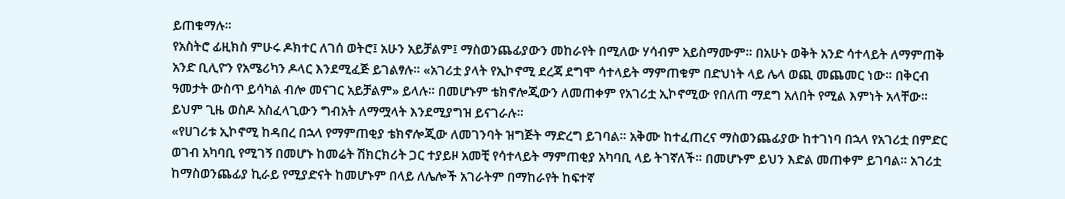ይጠቁማሉ።
የአስትሮ ፊዚክስ ምሁሩ ዶክተር ለገሰ ወትሮ፤ አሁን አይቻልም፤ ማስወንጨፊያውን መከራየት በሚለው ሃሳብም አይስማሙም። በአሁኑ ወቅት አንድ ሳተላይት ለማምጠቅ አንድ ቢሊዮን የአሜሪካን ዶላር እንደሚፈጅ ይገልፃሉ። «አገሪቷ ያላት የኢኮኖሚ ደረጃ ደግሞ ሳተላይት ማምጠቁም በድህነት ላይ ሌላ ወጪ መጨመር ነው። በቅርብ ዓመታት ውስጥ ይሳካል ብሎ መናገር አይቻልም» ይላሉ። በመሆኑም ቴክኖሎጂውን ለመጠቀም የአገሪቷ ኢኮኖሚው የበለጠ ማደግ አለበት የሚል እምነት አላቸው። ይህም ጊዜ ወስዶ አስፈላጊውን ግብአት ለማሟላት እንደሚያግዝ ይናገራሉ።
«የሀገሪቱ ኢኮኖሚ ከዳበረ በኋላ የማምጠቂያ ቴክኖሎጂው ለመገንባት ዝግጅት ማድረግ ይገባል። አቅሙ ከተፈጠረና ማስወንጨፊያው ከተገነባ በኋላ የአገሪቷ በምድር ወገብ አካባቢ የሚገኝ በመሆኑ ከመሬት ሽክርክሪት ጋር ተያይዞ አመቺ የሳተላይት ማምጠቂያ አካባቢ ላይ ትገኛለች። በመሆኑም ይህን እድል መጠቀም ይገባል። አገሪቷ ከማስወንጨፊያ ኪራይ የሚያድናት ከመሆኑም በላይ ለሌሎች አገራትም በማከራየት ከፍተኛ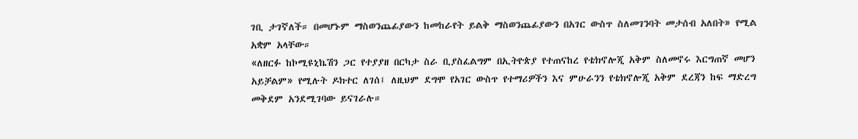ገቢ ታገኛለች። በመሆኑም ማስወንጨፊያውን ከመከራየት ይልቅ ማስወንጨፊያውን በአገር ውስጥ ስለመገንባት መታሰብ አለበት» የሚል አቋም አላቸው።
«ለዘርፉ ከኮሚዩኒኬሽን ጋር የተያያዘ በርካታ ስራ ቢያስፈልግም በኢትዮጵያ የተጠናከረ የቴክኖሎጂ አቅም ስለመኖሩ እርግጠኛ መሆን አይቻልም» የሚሉት ዶክተር ለገሰ፤ ለዚህም ደግሞ የአገር ውስጥ የተማሪዎችን እና ምሁራንን የቴክኖሎጂ አቅም ደረጃን ከፍ ማድረግ መቅደም አንደሚገባው ይናገራሉ።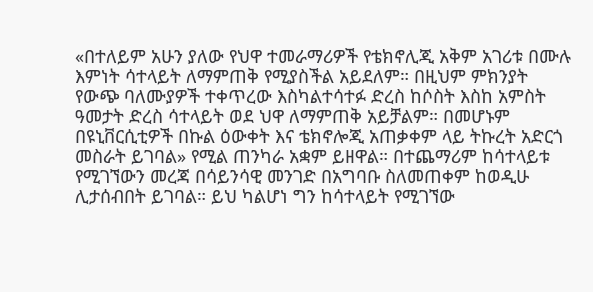«በተለይም አሁን ያለው የህዋ ተመራማሪዎች የቴክኖሊጂ አቅም አገሪቱ በሙሉ እምነት ሳተላይት ለማምጠቅ የሚያስችል አይደለም። በዚህም ምክንያት የውጭ ባለሙያዎች ተቀጥረው እስካልተሳተፉ ድረስ ከሶስት እስከ አምስት ዓመታት ድረስ ሳተላይት ወደ ህዋ ለማምጠቅ አይቻልም። በመሆኑም በዩኒቨርሲቲዎች በኩል ዕውቀት እና ቴክኖሎጂ አጠቃቀም ላይ ትኩረት አድርጎ መስራት ይገባል» የሚል ጠንካራ አቋም ይዘዋል። በተጨማሪም ከሳተላይቱ የሚገኘውን መረጃ በሳይንሳዊ መንገድ በአግባቡ ስለመጠቀም ከወዲሁ ሊታሰብበት ይገባል። ይህ ካልሆነ ግን ከሳተላይት የሚገኘው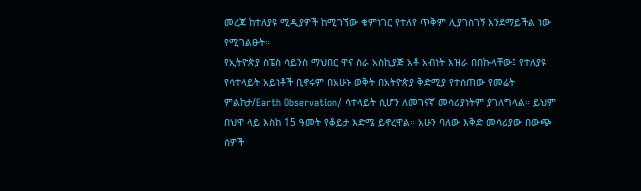መረጃ ከተለያዩ ሚዲያዎች ከሚገኘው ቁምነገር የተለየ ጥቅም ሊያገስገኝ እንደማይችል ነው የሚገልፁት።
የኢትዮጵያ ስፔስ ሳይንስ ማህበር ዋና ስራ አስኪያጅ አቶ አብነት እዝራ በበኩላቸው፤ የተለያዩ የሳተላይት አይነቶች ቢኖሩም በአሁኑ ወቅት በአትዮጵያ ቅድሚያ የተሰጠው የመሬት ምልከታ/Earth Observation/ ሳተላይት ሲሆን ለመገናኛ መሳሪያነትም ያገለግላል። ይህም በህዋ ላይ እስከ 15 ዓመት የቆይታ እድሜ ይኖረዋል። አሁን ባለው እቅድ መሳሪያው በውጭ ሰዎች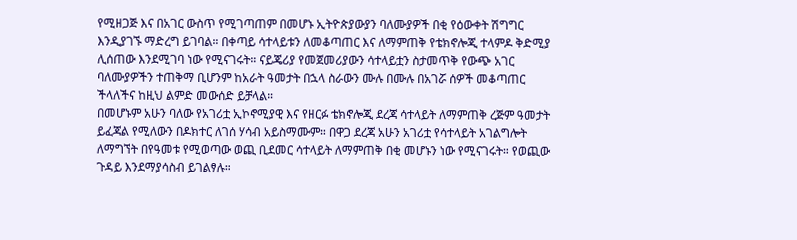የሚዘጋጅ እና በአገር ውስጥ የሚገጣጠም በመሆኑ ኢትዮጵያውያን ባለሙያዎች በቂ የዕውቀት ሽግግር እንዲያገኙ ማድረግ ይገባል። በቀጣይ ሳተላይቱን ለመቆጣጠር እና ለማምጠቅ የቴክኖሎጂ ተላምዶ ቅድሚያ ሊሰጠው እንደሚገባ ነው የሚናገሩት። ናይጄሪያ የመጀመሪያውን ሳተላይቷን ስታመጥቅ የውጭ አገር ባለሙያዎችን ተጠቅማ ቢሆንም ከአራት ዓመታት በኋላ ስራውን ሙሉ በሙሉ በአገሯ ሰዎች መቆጣጠር ችላለችና ከዚህ ልምድ መውሰድ ይቻላል።
በመሆኑም አሁን ባለው የአገሪቷ ኢኮኖሚያዊ እና የዘርፉ ቴክኖሎጂ ደረጃ ሳተላይት ለማምጠቅ ረጅም ዓመታት ይፈጃል የሚለውን በዶክተር ለገሰ ሃሳብ አይስማሙም። በዋጋ ደረጃ አሁን አገሪቷ የሳተላይት አገልግሎት ለማግኘት በየዓመቱ የሚወጣው ወጪ ቢደመር ሳተላይት ለማምጠቅ በቂ መሆኑን ነው የሚናገሩት። የወጪው ጉዳይ እንደማያሳስብ ይገልፃሉ።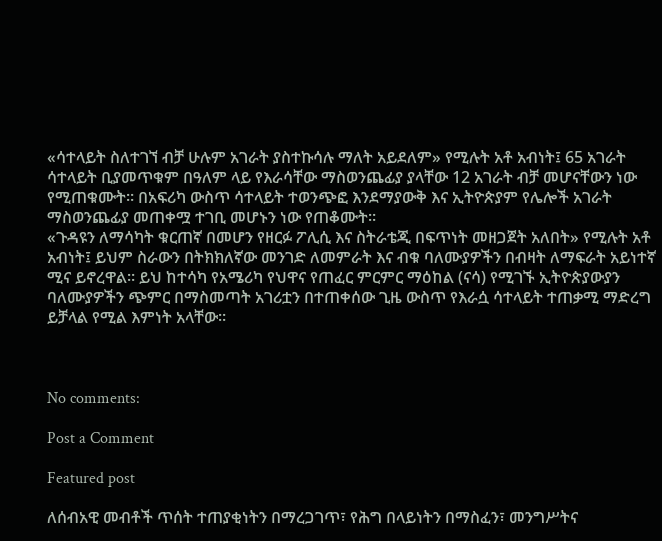«ሳተላይት ስለተገኘ ብቻ ሁሉም አገራት ያስተኩሳሉ ማለት አይደለም» የሚሉት አቶ አብነት፤ 65 አገራት ሳተላይት ቢያመጥቁም በዓለም ላይ የእራሳቸው ማስወንጨፊያ ያላቸው 12 አገራት ብቻ መሆናቸውን ነው የሚጠቁሙት። በአፍሪካ ውስጥ ሳተላይት ተወንጭፎ እንደማያውቅ እና ኢትዮጵያም የሌሎች አገራት ማስወንጨፊያ መጠቀሟ ተገቢ መሆኑን ነው የጠቆሙት።
«ጉዳዩን ለማሳካት ቁርጠኛ በመሆን የዘርፉ ፖሊሲ እና ስትራቴጂ በፍጥነት መዘጋጀት አለበት» የሚሉት አቶ አብነት፤ ይህም ስራውን በትክክለኛው መንገድ ለመምራት እና ብቁ ባለሙያዎችን በብዛት ለማፍራት አይነተኛ ሚና ይኖረዋል። ይህ ከተሳካ የአሜሪካ የህዋና የጠፈር ምርምር ማዕከል (ናሳ) የሚገኙ ኢትዮጵያውያን ባለሙያዎችን ጭምር በማስመጣት አገሪቷን በተጠቀሰው ጊዜ ውስጥ የእራሷ ሳተላይት ተጠቃሚ ማድረግ ይቻላል የሚል እምነት አላቸው።



No comments:

Post a Comment

Featured post

ለሰብአዊ መብቶች ጥሰት ተጠያቂነትን በማረጋገጥ፣ የሕግ በላይነትን በማስፈን፣ መንግሥትና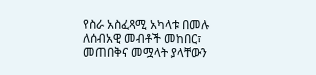የስራ አስፈጻሚ አካላቱ በመሉ ለሰብአዊ መብቶች መከበር፣ መጠበቅና መሟላት ያላቸውን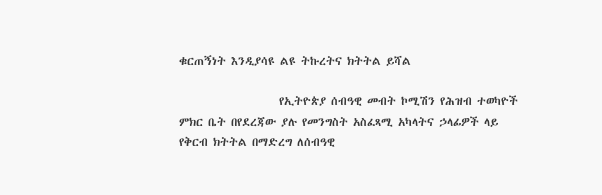ቁርጠኝነት እንዲያሳዩ ልዩ ትኩረትና ክትትል ይሻል

                    የኢትዮጵያ ሰብዓዊ መብት ኮሚሽን የሕዝብ ተወካዮች ምክር ቤት በየደረጃው ያሉ የመንግስት አስፈጻሚ አካላትና ኃላፊዎች ላይ የቅርብ ክትትል በማድረግ ለሰብዓዊ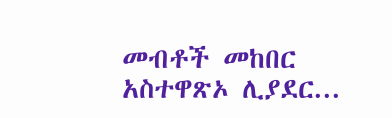መብቶች መከበር አስተዋጽኦ ሊያደር...